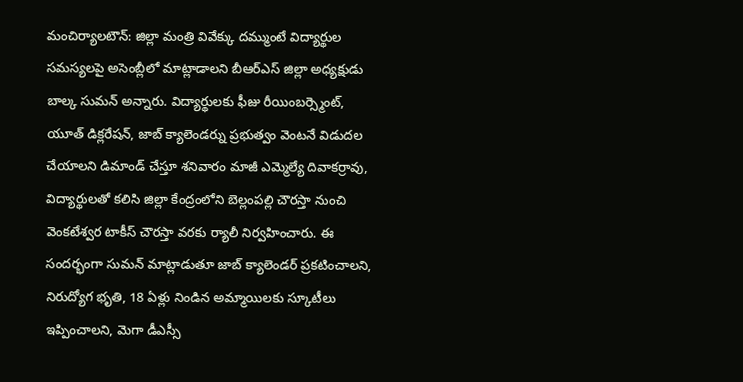మంచిర్యాలటౌన్: జిల్లా మంత్రి వివేక్కు దమ్ముంటే విద్యార్థుల సమస్యలపై అసెంబ్లీలో మాట్లాడాలని బీఆర్ఎస్ జిల్లా అధ్యక్షుడు బాల్క సుమన్ అన్నారు. విద్యార్థులకు ఫీజు రీయింబర్స్మెంట్, యూత్ డిక్లరేషన్, జాబ్ క్యాలెండర్ను ప్రభుత్వం వెంటనే విడుదల చేయాలని డిమాండ్ చేస్తూ శనివారం మాజీ ఎమ్మెల్యే దివాకర్రావు, విద్యార్థులతో కలిసి జిల్లా కేంద్రంలోని బెల్లంపల్లి చౌరస్తా నుంచి వెంకటేశ్వర టాకీస్ చౌరస్తా వరకు ర్యాలీ నిర్వహించారు. ఈ సందర్భంగా సుమన్ మాట్లాడుతూ జాబ్ క్యాలెండర్ ప్రకటించాలని, నిరుద్యోగ భృతి, 18 ఏళ్లు నిండిన అమ్మాయిలకు స్కూటీలు ఇప్పించాలని, మెగా డీఎస్సీ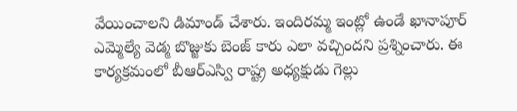వేయించాలని డిమాండ్ చేశారు. ఇందిరమ్మ ఇంట్లో ఉండే ఖానాపూర్ ఎమ్మెల్యే వెడ్మ బొజ్జుకు బెంజ్ కారు ఎలా వచ్చిందని ప్రశ్నించారు. ఈ కార్యక్రమంలో బీఆర్ఎస్వి రాష్ట్ర అధ్యక్షుడు గెల్లు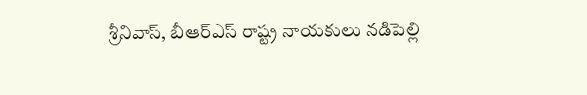శ్రీనివాస్, బీఆర్ఎస్ రాష్ట్ర నాయకులు నడిపెల్లి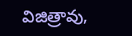విజిత్రావు,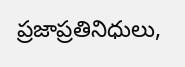ప్రజాప్రతినిధులు,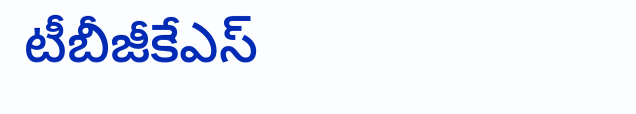టీబీజీకేఎస్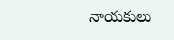నాయకులు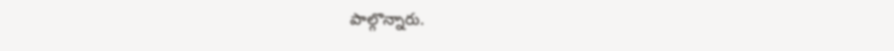పాల్గొన్నారు.